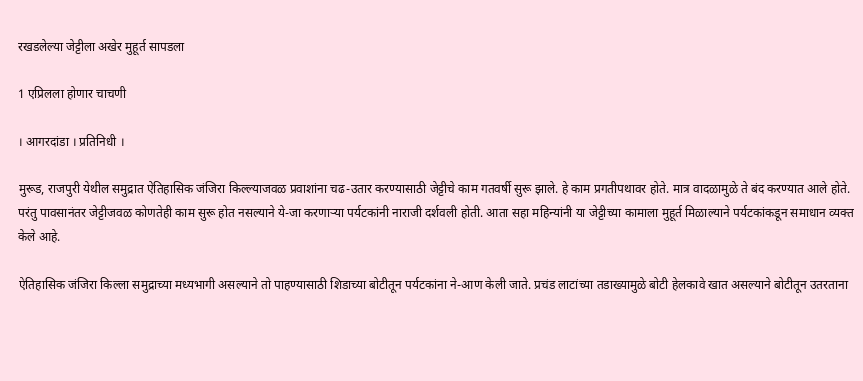रखडलेल्या जेट्टीला अखेर मुहूर्त सापडला

1 एप्रिलला होणार चाचणी

। आगरदांडा । प्रतिनिधी ।

मुरूड, राजपुरी येथील समुद्रात ऐतिहासिक जंजिरा किल्ल्याजवळ प्रवाशांना चढ-उतार करण्यासाठी जेट्टीचे काम गतवर्षी सुरू झाले. हे काम प्रगतीपथावर होते. मात्र वादळामुळे ते बंद करण्यात आले होते. परंतु पावसानंतर जेट्टीजवळ कोणतेही काम सुरू होत नसल्याने ये-जा करणार्‍या पर्यटकांनी नाराजी दर्शवली होती. आता सहा महिन्यांनी या जेट्टीच्या कामाला मुहूर्त मिळाल्याने पर्यटकांकडून समाधान व्यक्त केले आहे.

ऐतिहासिक जंजिरा किल्ला समुद्राच्या मध्यभागी असल्याने तो पाहण्यासाठी शिडाच्या बोटीतून पर्यटकांना ने-आण केली जाते. प्रचंड लाटांच्या तडाख्यामुळे बोटी हेलकावे खात असल्याने बोटीतून उतरताना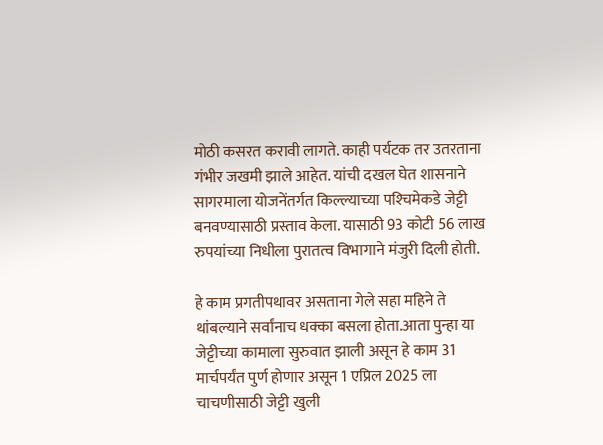मोठी कसरत करावी लागते. काही पर्यटक तर उतरताना गंभीर जखमी झाले आहेत. यांची दखल घेत शासनाने सागरमाला योजनेंतर्गत किल्ल्याच्या पश्‍चिमेकडे जेट्टी बनवण्यासाठी प्रस्ताव केला. यासाठी 93 कोटी 56 लाख रुपयांच्या निधीला पुरातत्व विभागाने मंजुरी दिली होती.

हे काम प्रगतीपथावर असताना गेले सहा महिने ते थांबल्याने सर्वांनाच धक्का बसला होता.आता पुन्हा या जेट्टीच्या कामाला सुरुवात झाली असून हे काम 31 मार्चपर्यंत पुर्ण होणार असून 1 एप्रिल 2025 ला चाचणीसाठी जेट्टी खुली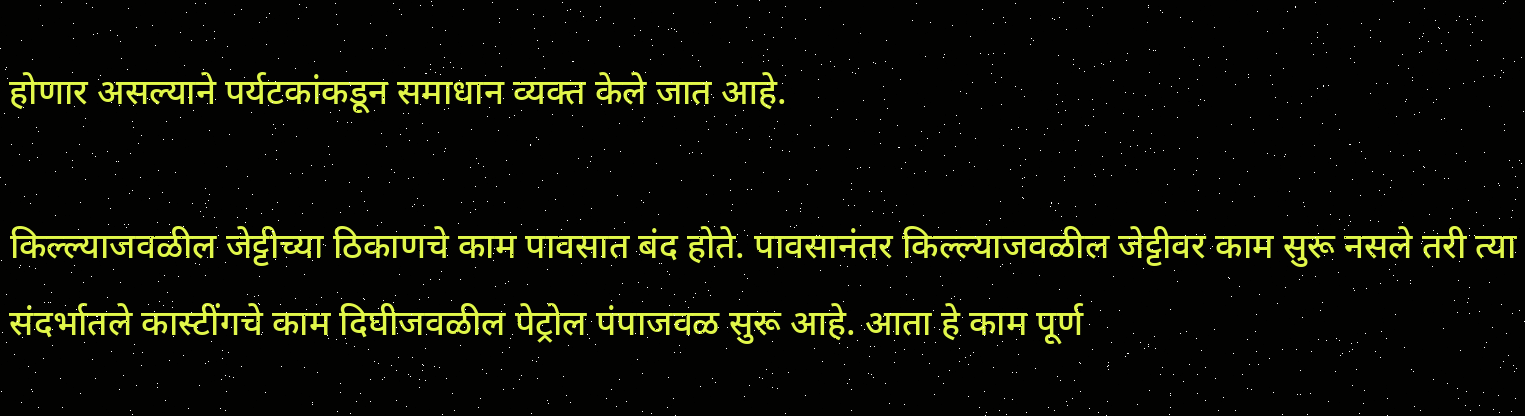होणार असल्याने पर्यटकांकडून समाधान व्यक्त केले जात आहे.

किल्ल्याजवळील जेट्टीच्या ठिकाणचे काम पावसात बंद होते. पावसानंतर किल्ल्याजवळील जेट्टीवर काम सुरू नसले तरी त्या संदर्भातले कास्टींगचे काम दिघीजवळील पेट्रोल पंपाजवळ सुरू आहे. आता हे काम पूर्ण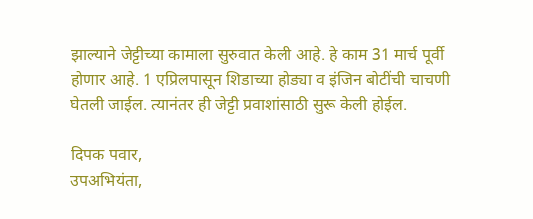झाल्याने जेट्टीच्या कामाला सुरुवात केली आहे. हे काम 31 मार्च पूर्वी होणार आहे. 1 एप्रिलपासून शिडाच्या होड्या व इंजिन बोटींची चाचणी घेतली जाईल. त्यानंतर ही जेट्टी प्रवाशांसाठी सुरू केली होईल.

दिपक पवार,
उपअभियंता,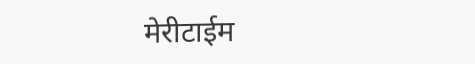मेरीटाईम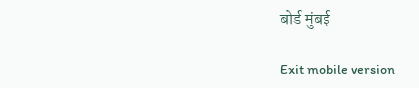बोर्ड मुंबई

Exit mobile version